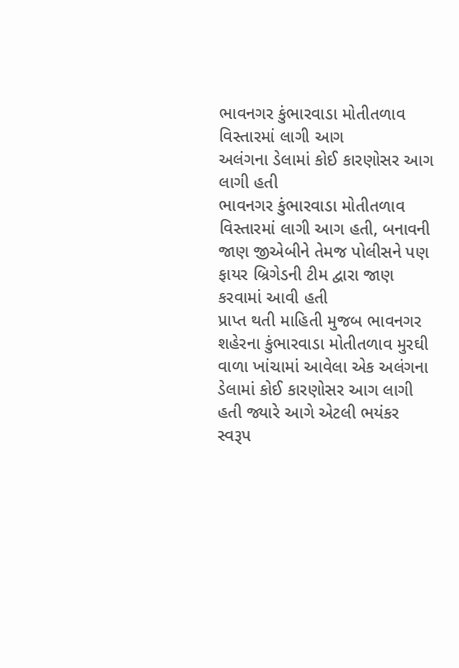ભાવનગર કુંભારવાડા મોતીતળાવ વિસ્તારમાં લાગી આગ
અલંગના ડેલામાં કોઈ કારણોસર આગ લાગી હતી
ભાવનગર કુંભારવાડા મોતીતળાવ વિસ્તારમાં લાગી આગ હતી, બનાવની જાણ જીએબીને તેમજ પોલીસને પણ ફાયર બ્રિગેડની ટીમ દ્વારા જાણ કરવામાં આવી હતી
પ્રાપ્ત થતી માહિતી મુજબ ભાવનગર શહેરના કુંભારવાડા મોતીતળાવ મુરઘી વાળા ખાંચામાં આવેલા એક અલંગના ડેલામાં કોઈ કારણોસર આગ લાગી હતી જ્યારે આગે એટલી ભયંકર સ્વરૂપ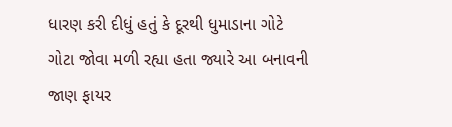ધારણ કરી દીધું હતું કે દૂરથી ધુમાડાના ગોટે ગોટા જોવા મળી રહ્યા હતા જ્યારે આ બનાવની જાણ ફાયર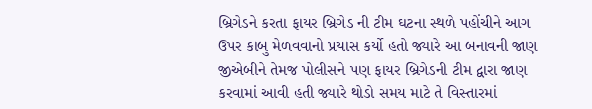બ્રિગેડને કરતા ફાયર બ્રિગેડ ની ટીમ ઘટના સ્થળે પહોંચીને આગ ઉપર કાબુ મેળવવાનો પ્રયાસ કર્યો હતો જ્યારે આ બનાવની જાણ જીએબીને તેમજ પોલીસને પણ ફાયર બ્રિગેડની ટીમ દ્વારા જાણ કરવામાં આવી હતી જ્યારે થોડો સમય માટે તે વિસ્તારમાં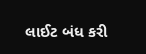લાઈટ બંધ કરી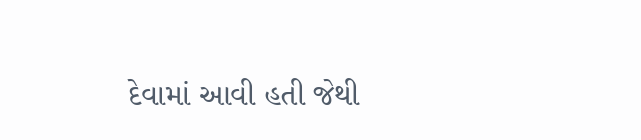દેવામાં આવી હતી જેથી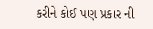કરીને કોઈ પણ પ્રકાર ની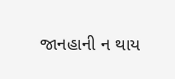જાનહાની ન થાય